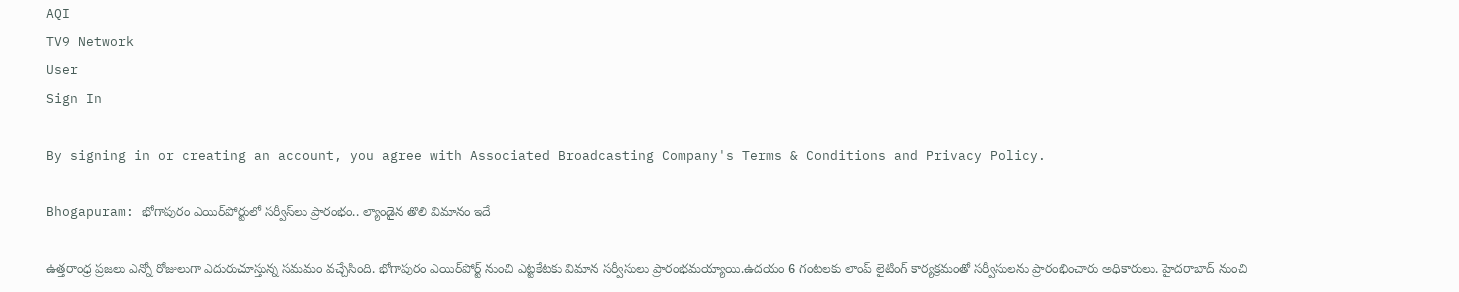AQI
TV9 Network
User
Sign In

By signing in or creating an account, you agree with Associated Broadcasting Company's Terms & Conditions and Privacy Policy.

Bhogapuram: భోగాపురం ఎయిర్‌పోర్టులో సర్వీస్‌లు ప్రారంభం.. ల్యాండైన తొలి విమానం ఇదే

ఉత్తరాంధ్ర ప్రజలు ఎన్నో రోజులుగా ఎదురుచూస్తున్న సమమం వచ్చేసింది. భోగాపురం ఎయిర్‌పోర్ట్ నుంచి ఎట్టకేటకు విమాన సర్వీసులు ప్రారంభమయ్యాయి.ఉదయం 6 గంటలకు లాంప్ లైటింగ్ కార్యక్రమంతో సర్వీసులను ప్రారంభించారు అధికారులు. హైదరాబాద్‌ నుంచి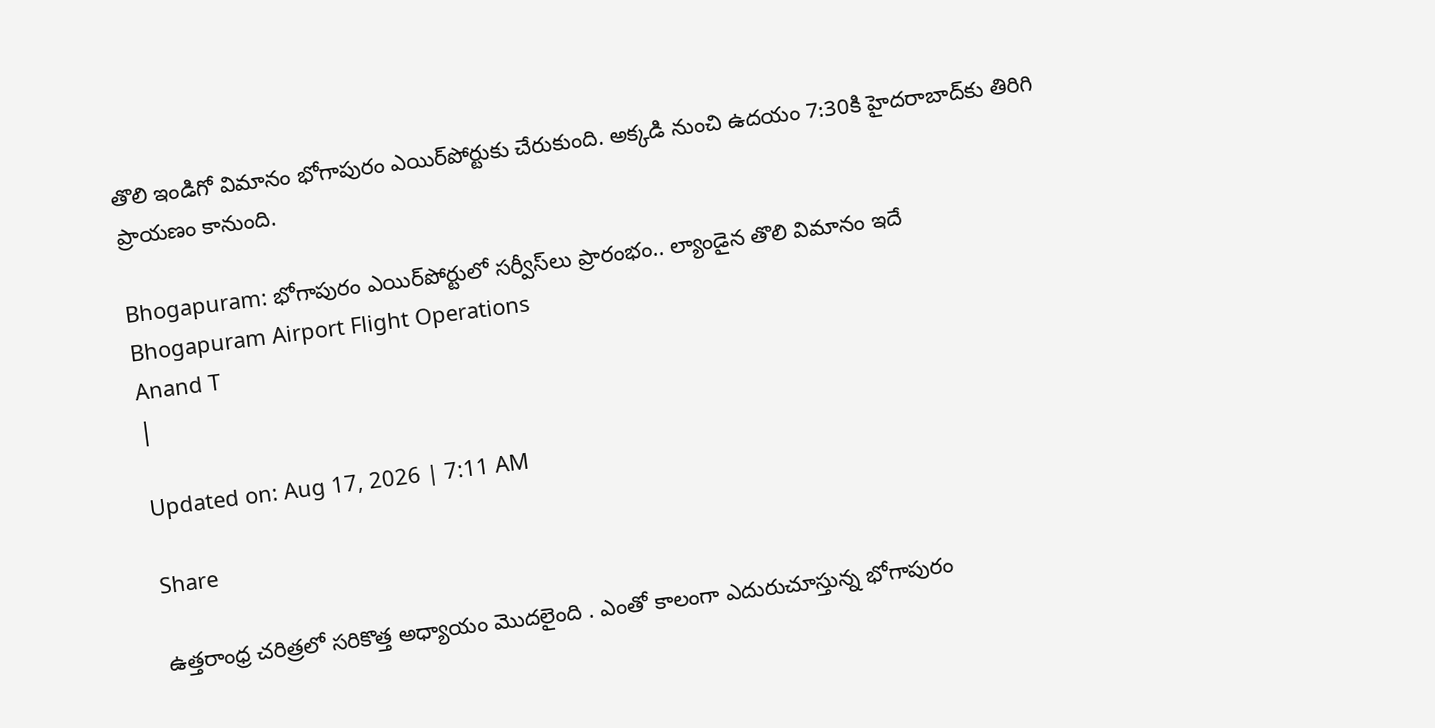తొలి ఇండిగో విమానం భోగాపురం ఎయిర్‌పోర్టుకు చేరుకుంది. అక్కడి నుంచి ఉదయం 7:30కి హైదరాబాద్‌కు తిరిగి ప్రాయణం కానుంది.

Bhogapuram: భోగాపురం ఎయిర్‌పోర్టులో సర్వీస్‌లు ప్రారంభం.. ల్యాండైన తొలి విమానం ఇదే
Bhogapuram Airport Flight Operations
Anand T
|

Updated on: Aug 17, 2026 | 7:11 AM

Share

ఉత్తరాంధ్ర చరిత్రలో సరికొత్త అధ్యాయం మొదలైంది . ఎంతో కాలంగా ఎదురుచూస్తున్న భోగాపురం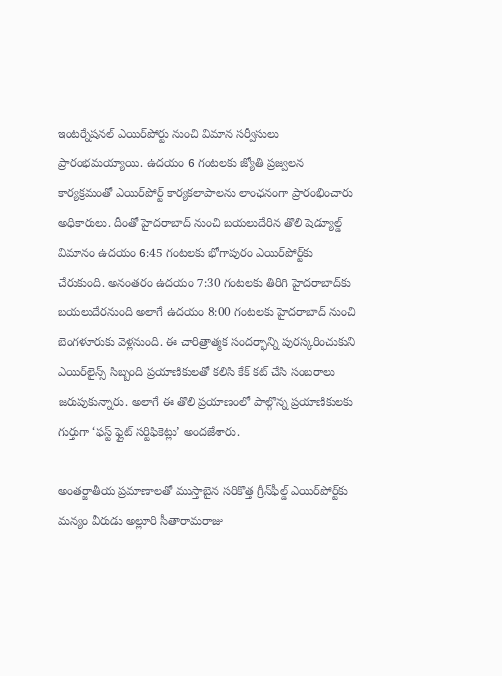ఇంటర్నేషనల్ ఎయిర్‌పోర్టు నుంచి విమాన సర్వీసులు ప్రారంభమయ్యాయి. ఉదయం 6 గంటలకు జ్యోతి ప్రజ్వలన కార్యక్రమంతో ఎయిర్‌పోర్ట్ కార్యకలాపాలను లాంఛనంగా ప్రారంభించారు అధికారులు. దీంతో హైదరాబాద్ నుంచి బయలుదేరిన తొలి షెడ్యూల్డ్ విమానం ఉదయం 6:45 గంటలకు భోగాపురం ఎయిర్‌పోర్ట్‌కు చేరుకుంది. అనంతరం ఉదయం 7:30 గంటలకు తిరిగి హైదరాబాద్‌కు బయలుదేరనుంది అలాగే ఉదయం 8:00 గంటలకు హైదరాబాద్ నుంచి బెంగళూరుకు వెళ్లనుంది. ఈ చారిత్రాత్మక సందర్భాన్ని పురస్కరించుకుని ఎయిర్‌లైన్స్ సిబ్బంది ప్రయాణికులతో కలిసి కేక్ కట్ చేసి సంబరాలు జరుపుకున్నారు. అలాగే ఈ తొలి ప్రయాణంలో పాల్గొన్న ప్రయాణికులకు గుర్తుగా ‘ఫస్ట్ ఫ్లైట్ సర్టిఫికెట్లు’ అందజేశారు.

అంతర్జాతీయ ప్రమాణాలతో ముస్తాబైన సరికొత్త గ్రీన్‌ఫీల్డ్ ఎయిర్‌పోర్ట్‌కు మన్యం వీరుడు అల్లూరి సీతారామరాజు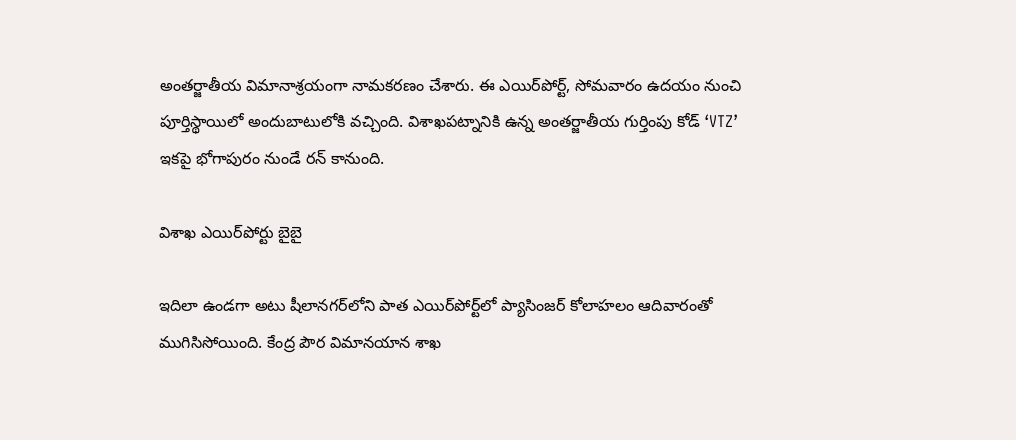అంతర్జాతీయ విమానాశ్రయంగా నామకరణం చేశారు. ఈ ఎయిర్‌పోర్ట్, సోమవారం ఉదయం నుంచి పూర్తిస్థాయిలో అందుబాటులోకి వచ్చింది. విశాఖపట్నానికి ఉన్న అంతర్జాతీయ గుర్తింపు కోడ్ ‘VTZ’ ఇకపై భోగాపురం నుండే రన్ కానుంది.

విశాఖ ఎయిర్‌పోర్టు బైబై

ఇదిలా ఉండగా అటు షీలానగర్‌లోని పాత ఎయిర్‌పోర్ట్‌లో ప్యాసింజర్ కోలాహలం ఆదివారంతో ముగిసిసోయింది. కేంద్ర పౌర విమానయాన శాఖ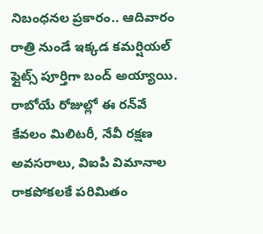నిబంధనల ప్రకారం.. ఆదివారం రాత్రి నుండే ఇక్కడ కమర్షియల్ ఫ్లైట్స్ పూర్తిగా బంద్ అయ్యాయి. రాబోయే రోజుల్లో ఈ రన్‌వే కేవలం మిలిటరీ, నేవీ రక్షణ అవసరాలు, విఐపి విమానాల రాకపోకలకే పరిమితం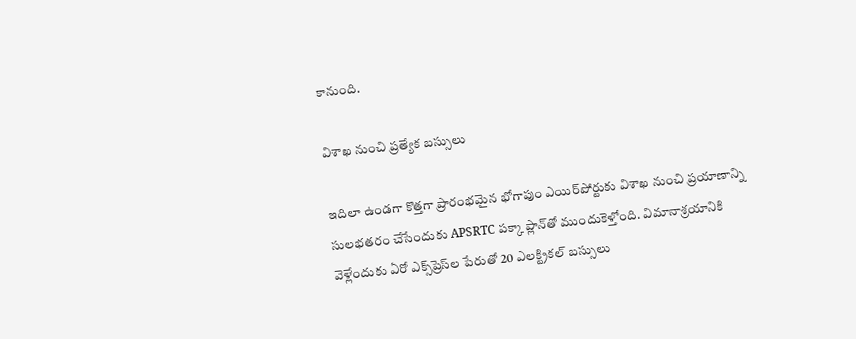కానుంది.

విశాఖ నుంచి ప్రత్యేక బస్సులు

ఇదిలా ఉండగా కొత్తగా ప్రారంభమైన భోగాపుం ఎయిర్‌పోర్టుకు విశాఖ నుంచి ప్రయాణాన్ని సులభతరం చేసేందుకు APSRTC పక్కా ప్లాన్‌తో ముందుకెళ్తోంది. విమానాశ్రయానికి వెళ్లేందుకు ఏరో ఎక్స్‌ప్రెస్‌ల పేరుతో 20 ఎలక్ట్రికల్‌ బస్సులు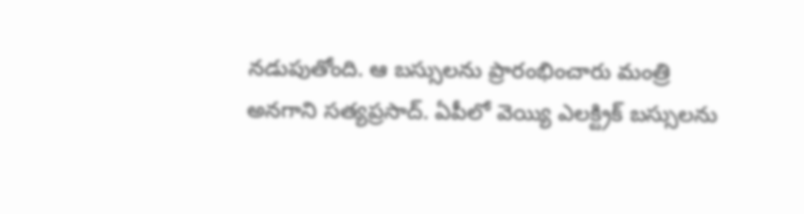నడుపుతోంది. ఆ బస్సులను ప్రారంభించారు మంత్రి అనగాని సత్యప్రసాద్. ఏపీలో వెయ్యి ఎలక్ట్రిక్ బస్సులను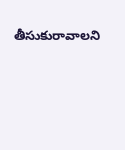తీసుకురావాలని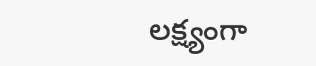లక్ష్యంగా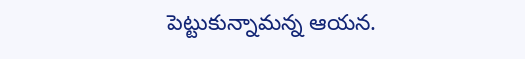పెట్టుకున్నామన్న ఆయన.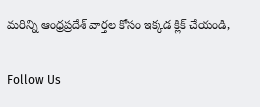మరిన్ని ఆంధ్రప్రదేశ్ వార్తల కోసం ఇక్కడ క్లిక్‌ చేయండి,

Follow Us